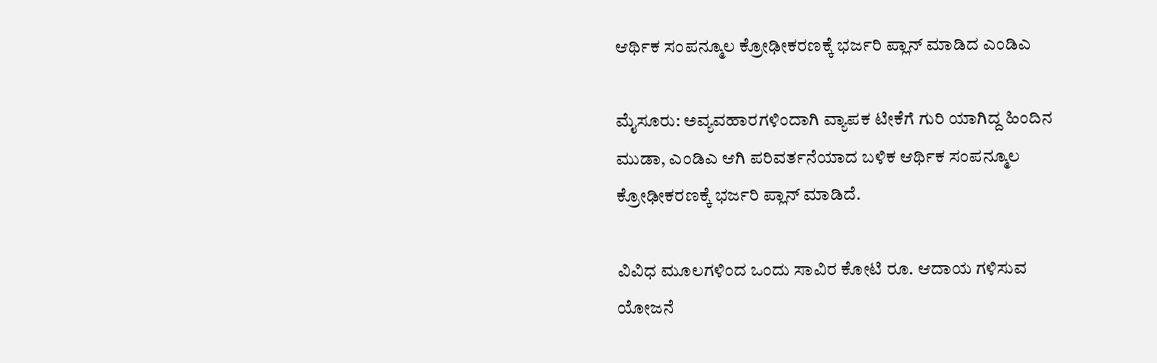ಆರ್ಥಿಕ ಸಂಪನ್ಮೂಲ ಕ್ರೋಢೀಕರಣಕ್ಕೆ ಭರ್ಜರಿ ಪ್ಲಾನ್ ಮಾಡಿದ ಎಂಡಿಎ

ಮೈಸೂರು: ಅವ್ಯವಹಾರಗಳಿಂದಾಗಿ ವ್ಯಾಪಕ ಟೀಕೆಗೆ ಗುರಿ ಯಾಗಿದ್ದ ಹಿಂದಿನ ಮುಡಾ, ಎಂಡಿಎ ಆಗಿ ಪರಿವರ್ತನೆಯಾದ ಬಳಿಕ ಆರ್ಥಿಕ ಸಂಪನ್ಮೂಲ ಕ್ರೋಢೀಕರಣಕ್ಕೆ ಭರ್ಜರಿ ಪ್ಲಾನ್ ಮಾಡಿದೆ.

ವಿವಿಧ ಮೂಲಗಳಿಂದ ಒಂದು ಸಾವಿರ ಕೋಟಿ ರೂ. ಆದಾಯ ಗಳಿಸುವ ಯೋಜನೆ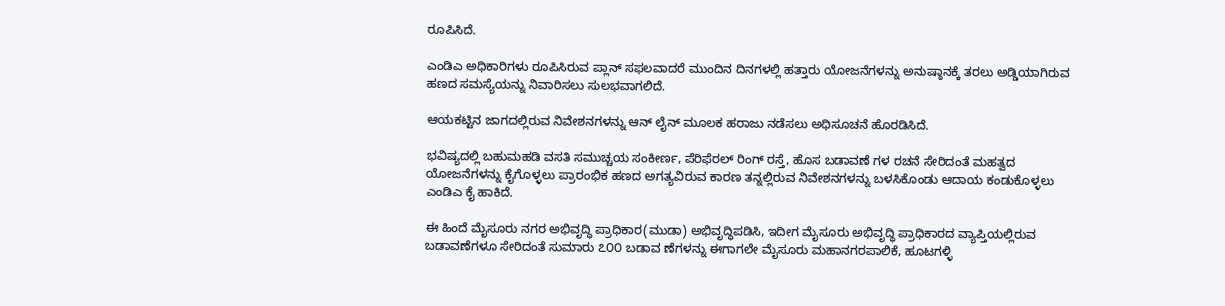ರೂಪಿಸಿದೆ.

ಎಂಡಿಎ ಅಧಿಕಾರಿಗಳು ರೂಪಿಸಿರುವ ಪ್ಲಾನ್ ಸಫಲವಾದರೆ ಮುಂದಿನ ದಿನಗಳಲ್ಲಿ ಹತ್ತಾರು ಯೋಜನೆಗಳನ್ನು ಅನುಷ್ಠಾನಕ್ಕೆ ತರಲು ಅಡ್ಡಿಯಾಗಿರುವ ಹಣದ ಸಮಸ್ಯೆಯನ್ನು ನಿವಾರಿಸಲು ಸುಲಭವಾಗಲಿದೆ.

ಆಯಕಟ್ಟಿನ ಜಾಗದಲ್ಲಿರುವ ನಿವೇಶನಗಳನ್ನು ಆನ್ ಲೈನ್ ಮೂಲಕ ಹರಾಜು ನಡೆಸಲು ಅಧಿಸೂಚನೆ ಹೊರಡಿಸಿದೆ.

ಭವಿಷ್ಯದಲ್ಲಿ ಬಹುಮಹಡಿ ವಸತಿ ಸಮುಚ್ಚಯ ಸಂಕೀರ್ಣ, ಪೆರಿಫೆರಲ್ ರಿಂಗ್ ರಸ್ತೆ, ಹೊಸ ಬಡಾವಣೆ ಗಳ ರಚನೆ ಸೇರಿದಂತೆ ಮಹತ್ವದ ಯೋಜನೆಗಳನ್ನು ಕೈಗೊಳ್ಳಲು ಪ್ರಾರಂಭಿಕ ಹಣದ ಅಗತ್ಯವಿರುವ ಕಾರಣ ತನ್ನಲ್ಲಿರುವ ನಿವೇಶನಗಳನ್ನು ಬಳಸಿಕೊಂಡು ಆದಾಯ ಕಂಡುಕೊಳ್ಳಲು ಎಂಡಿಎ ಕೈ ಹಾಕಿದೆ.

ಈ ಹಿಂದೆ ಮೈಸೂರು ನಗರ ಅಭಿವೃದ್ಧಿ ಪ್ರಾಧಿಕಾರ(ಮುಡಾ) ಅಭಿವೃದ್ಧಿಪಡಿಸಿ, ಇದೀಗ ಮೈಸೂರು ಅಭಿವೃದ್ಧಿ ಪ್ರಾಧಿಕಾರದ ವ್ಯಾಪ್ತಿಯಲ್ಲಿರುವ ಬಡಾವಣೆಗಳೂ ಸೇರಿದಂತೆ ಸುಮಾರು ೭೦೦ ಬಡಾವ ಣೆಗಳನ್ನು ಈಗಾಗಲೇ ಮೈಸೂರು ಮಹಾನಗರಪಾಲಿಕೆ, ಹೂಟಗಳ್ಳಿ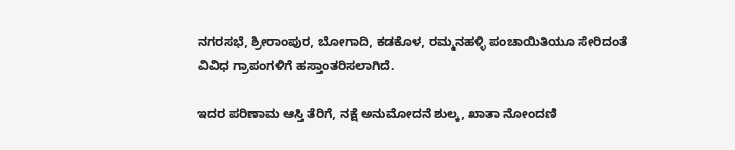ನಗರಸಭೆ, ಶ್ರೀರಾಂಪುರ, ಬೋಗಾದಿ, ಕಡಕೊಳ, ರಮ್ಮನಹಳ್ಳಿ ಪಂಚಾಯಿತಿಯೂ ಸೇರಿದಂತೆ ವಿವಿಧ ಗ್ರಾಪಂಗಳಿಗೆ ಹಸ್ತಾಂತರಿಸಲಾಗಿದೆ.

ಇದರ ಪರಿಣಾಮ ಆಸ್ತಿ ತೆರಿಗೆ, ನಕ್ಷೆ ಅನುಮೋದನೆ ಶುಲ್ಕ, ಖಾತಾ ನೋಂದಣಿ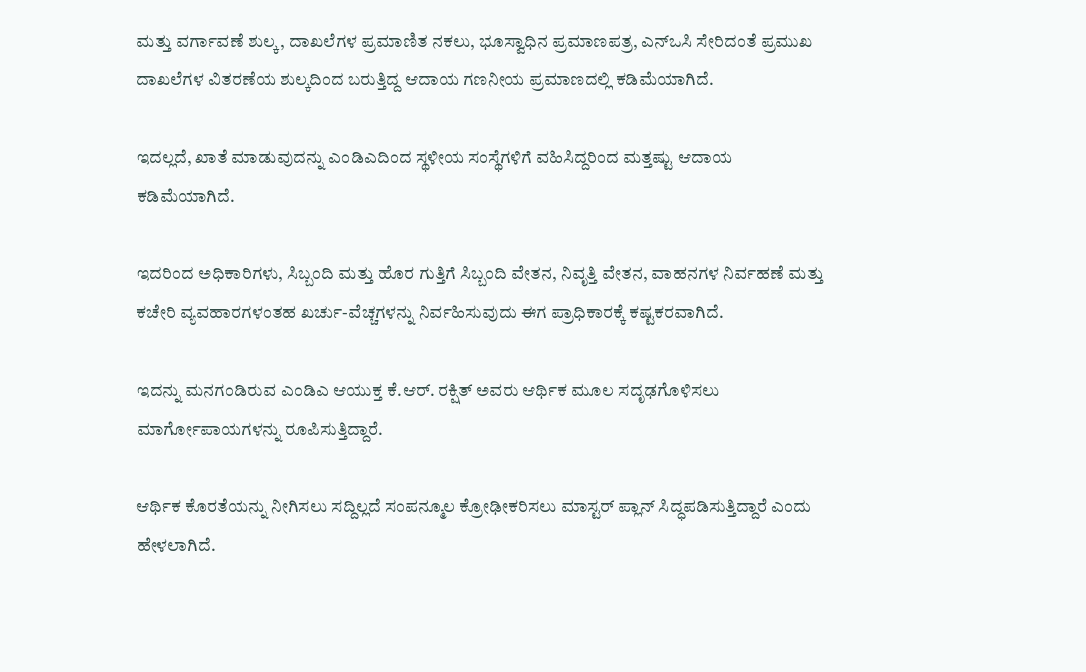ಮತ್ತು ವರ್ಗಾವಣೆ ಶುಲ್ಕ, ದಾಖಲೆಗಳ ಪ್ರಮಾಣಿತ ನಕಲು, ಭೂಸ್ವಾಧಿನ ಪ್ರಮಾಣಪತ್ರ, ಎನ್‌ಒಸಿ ಸೇರಿದಂತೆ ಪ್ರಮುಖ ದಾಖಲೆಗಳ ವಿತರಣೆಯ ಶುಲ್ಕದಿಂದ ಬರುತ್ತಿದ್ದ ಆದಾಯ ಗಣನೀಯ ಪ್ರಮಾಣದಲ್ಲಿ ಕಡಿಮೆಯಾಗಿದೆ.

ಇದಲ್ಲದೆ, ಖಾತೆ ಮಾಡುವುದನ್ನು ಎಂಡಿಎದಿಂದ ಸ್ಥಳೀಯ ಸಂಸ್ಥೆಗಳಿಗೆ ವಹಿಸಿದ್ದರಿಂದ ಮತ್ತಷ್ಟು ಆದಾಯ ಕಡಿಮೆಯಾಗಿದೆ.

ಇದರಿಂದ ಅಧಿಕಾರಿಗಳು, ಸಿಬ್ಬಂದಿ ಮತ್ತು ಹೊರ ಗುತ್ತಿಗೆ ಸಿಬ್ಬಂದಿ ವೇತನ, ನಿವೃತ್ತಿ ವೇತನ, ವಾಹನಗಳ ನಿರ್ವಹಣೆ ಮತ್ತು ಕಚೇರಿ ವ್ಯವಹಾರಗಳಂತಹ ಖರ್ಚು-ವೆಚ್ಚಗಳನ್ನು ನಿರ್ವಹಿಸುವುದು ಈಗ ಪ್ರಾಧಿಕಾರಕ್ಕೆ ಕಷ್ಟಕರವಾಗಿದೆ.

ಇದನ್ನು ಮನಗಂಡಿರುವ ಎಂಡಿಎ ಆಯುಕ್ತ ಕೆ.ಆರ್. ರಕ್ಷಿತ್ ಅವರು ಆರ್ಥಿಕ ಮೂಲ ಸದೃಢಗೊಳಿಸಲು ಮಾರ್ಗೋಪಾಯಗಳನ್ನು ರೂಪಿಸುತ್ತಿದ್ದಾರೆ.

ಆರ್ಥಿಕ ಕೊರತೆಯನ್ನು ನೀಗಿಸಲು ಸದ್ದಿಲ್ಲದೆ ಸಂಪನ್ಮೂಲ ಕ್ರೋಢೀಕರಿಸಲು ಮಾಸ್ಟರ್ ಪ್ಲಾನ್ ಸಿದ್ಧಪಡಿಸುತ್ತಿದ್ದಾರೆ ಎಂದು ಹೇಳಲಾಗಿದೆ.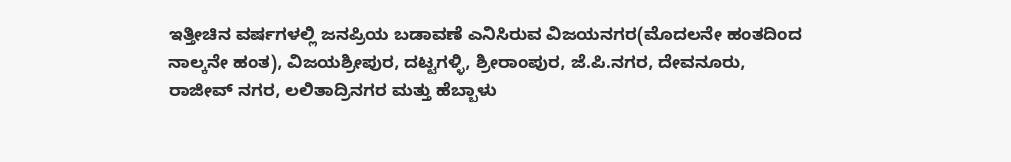ಇತ್ತೀಚಿನ ವರ್ಷಗಳಲ್ಲಿ ಜನಪ್ರಿಯ ಬಡಾವಣೆ ಎನಿಸಿರುವ ವಿಜಯನಗರ(ಮೊದಲನೇ ಹಂತದಿಂದ ನಾಲ್ಕನೇ ಹಂತ), ವಿಜಯಶ್ರೀಪುರ, ದಟ್ಟಗಳ್ಳಿ, ಶ್ರೀರಾಂಪುರ, ಜೆ.ಪಿ.ನಗರ, ದೇವನೂರು, ರಾಜೀವ್ ನಗರ, ಲಲಿತಾದ್ರಿನಗರ ಮತ್ತು ಹೆಬ್ಬಾಳು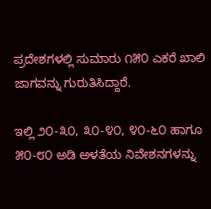ಪ್ರದೇಶಗಳಲ್ಲಿ ಸುಮಾರು ೧೫೦ ಎಕರೆ ಖಾಲಿ ಜಾಗವನ್ನು ಗುರುತಿಸಿದ್ದಾರೆ.

ಇಲ್ಲಿ ೨೦-೩೦, ೩೦-೪೦, ೪೦-೬೦ ಹಾಗೂ ೫೦-೮೦ ಅಡಿ ಅಳತೆಯ ನಿವೇಶನಗಳನ್ನು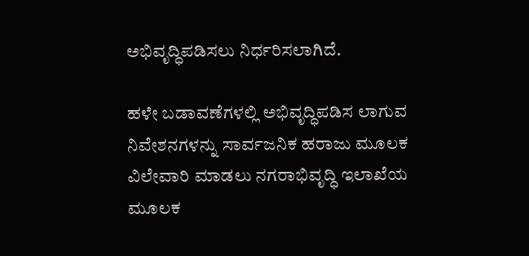ಅಭಿವೃದ್ಧಿಪಡಿಸಲು ನಿರ್ಧರಿಸಲಾಗಿದೆ.

ಹಳೇ ಬಡಾವಣೆಗಳಲ್ಲಿ ಅಭಿವೃದ್ಧಿಪಡಿಸ ಲಾಗುವ ನಿವೇಶನಗಳನ್ನು ಸಾರ್ವಜನಿಕ ಹರಾಜು ಮೂಲಕ ವಿಲೇವಾರಿ ಮಾಡಲು ನಗರಾಭಿವೃದ್ಧಿ ಇಲಾಖೆಯ ಮೂಲಕ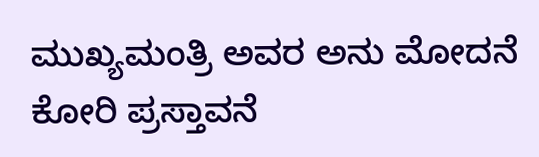ಮುಖ್ಯಮಂತ್ರಿ ಅವರ ಅನು ಮೋದನೆ ಕೋರಿ ಪ್ರಸ್ತಾವನೆ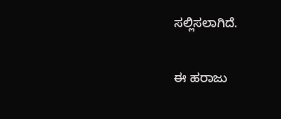ಸಲ್ಲಿಸಲಾಗಿದೆ.

ಈ ಹರಾಜು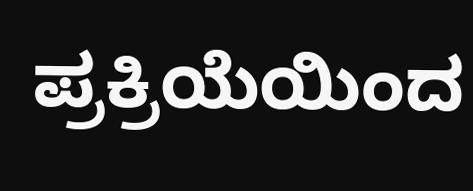ಪ್ರಕ್ರಿಯೆಯಿಂದ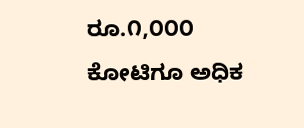ರೂ.೧,೦೦೦ ಕೋಟಿಗೂ ಅಧಿಕ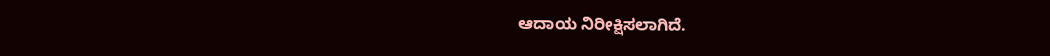ಆದಾಯ ನಿರೀಕ್ಷಿಸಲಾಗಿದೆ.